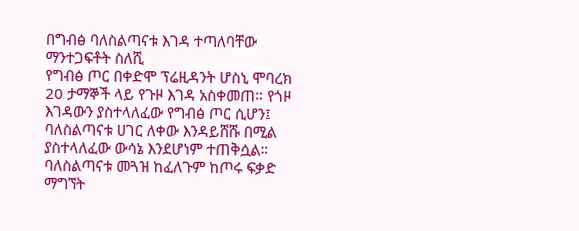በግብፅ ባለስልጣናቱ እገዳ ተጣለባቸው
ማንተጋፍቶት ስለሺ
የግብፅ ጦር በቀድሞ ፕሬዚዳንት ሆስኒ ሞባረክ 20 ታማኞች ላይ የጉዞ እገዳ አስቀመጠ። የጎዞ እገዳውን ያስተላለፈው የግብፅ ጦር ሲሆን፤ ባለስልጣናቱ ሀገር ለቀው እንዳይሸሹ በሚል ያስተላለፈው ውሳኔ እንደሆነም ተጠቅሷል።
ባለስልጣናቱ መጓዝ ከፈለጉም ከጦሩ ፍቃድ ማግኘት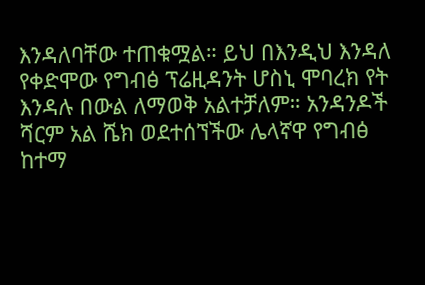እንዳለባቸው ተጠቁሟል። ይህ በእንዲህ እንዳለ የቀድሞው የግብፅ ፕሬዚዳንት ሆስኒ ሞባረክ የት እንዳሉ በውል ለማወቅ አልተቻለም። አንዳንዶች ሻርም አል ሼክ ወደተሰኘችው ሌላኛዋ የግብፅ ከተማ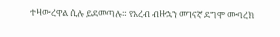ተዛውረዋል ሲሉ ይደመጣሉ። የአረብ ብዙኋን መገናኛ ደግሞ ሙባረክ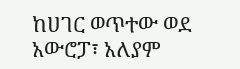ከሀገር ወጥተው ወደ አውሮፓ፣ አለያም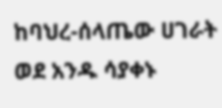ከባህረ-ሰላጤው ሀገራት ወደ አንዱ ሳያቀኑ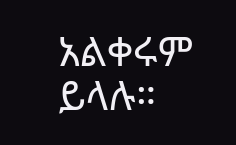አልቀሩም ይላሉ።